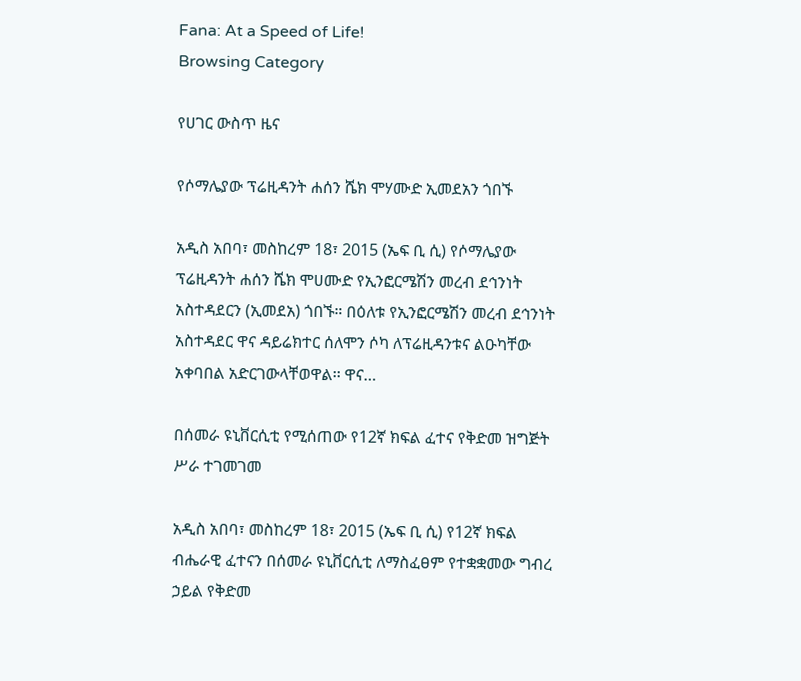Fana: At a Speed of Life!
Browsing Category

የሀገር ውስጥ ዜና

የሶማሌያው ፕሬዚዳንት ሐሰን ሼክ ሞሃሙድ ኢመደአን ጎበኙ

አዲስ አበባ፣ መስከረም 18፣ 2015 (ኤፍ ቢ ሲ) የሶማሌያው ፕሬዚዳንት ሐሰን ሼክ ሞሀሙድ የኢንፎርሜሽን መረብ ደኅንነት አስተዳደርን (ኢመደአ) ጎበኙ። በዕለቱ የኢንፎርሜሽን መረብ ደኅንነት አስተዳደር ዋና ዳይሬክተር ሰለሞን ሶካ ለፕሬዚዳንቱና ልዑካቸው አቀባበል አድርገውላቸወዋል፡፡ ዋና…

በሰመራ ዩኒቨርሲቲ የሚሰጠው የ12ኛ ክፍል ፈተና የቅድመ ዝግጅት ሥራ ተገመገመ

አዲስ አበባ፣ መስከረም 18፣ 2015 (ኤፍ ቢ ሲ) የ12ኛ ክፍል ብሔራዊ ፈተናን በሰመራ ዩኒቨርሲቲ ለማስፈፀም የተቋቋመው ግብረ ኃይል የቅድመ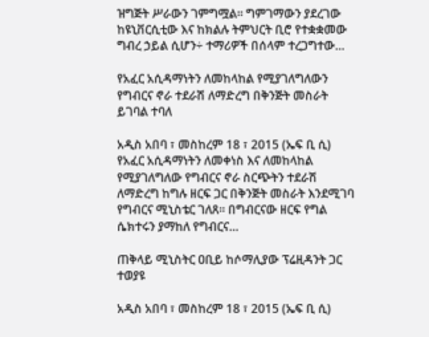ዝግጅት ሥራውን ገምግሟል፡፡ ግምገማውን ያደረገው ከዩኒቨርሲቲው እና ከክልሉ ትምህርት ቢሮ የተቋቋመው ግብረ ኃይል ሲሆን÷ ተማሪዎች በሰላም ተረጋግተው…

የአፈር አሲዳማነትን ለመከላከል የሚያገለግለውን የግብርና ኖራ ተደራሽ ለማድረግ በቅንጅት መስራት ይገባል ተባለ

አዲስ አበባ ፣ መስከረም 18 ፣ 2015 (ኤፍ ቢ ሲ) የአፈር አሲዳማነትን ለመቀነስ እና ለመከላከል የሚያገለግለው የግብርና ኖራ ስርጭትን ተደራሽ ለማድረግ ከግሉ ዘርፍ ጋር በቅንጅት መስራት እንደሚገባ የግብርና ሚኒስቴር ገለጸ፡፡ በግብርናው ዘርፍ የግል ሴክተሩን ያማከለ የግብርና…

ጠቅላይ ሚኒስትር ዐቢይ ከሶማሊያው ፕሬዚዳንት ጋር ተወያዩ

አዲስ አበባ ፣ መስከረም 18 ፣ 2015 (ኤፍ ቢ ሲ)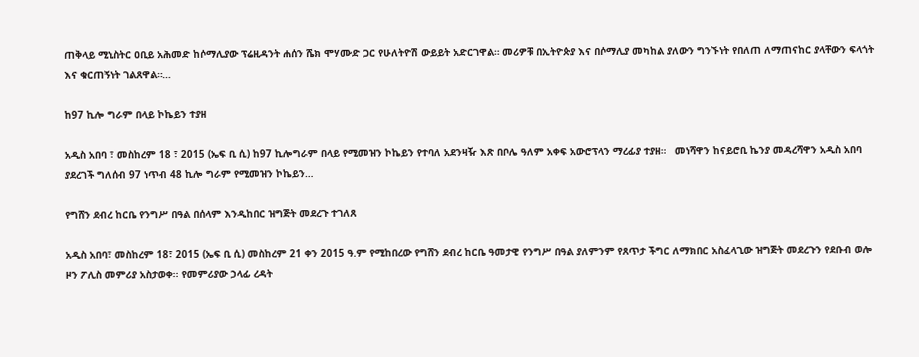ጠቅላይ ሚኒስትር ዐቢይ አሕመድ ከሶማሊያው ፕሬዚዳንት ሐሰን ሼክ ሞሃሙድ ጋር የሁለትዮሽ ውይይት አድርገዋል። መሪዎቹ በኢትዮጵያ እና በሶማሊያ መካከል ያለውን ግንኙነት የበለጠ ለማጠናከር ያላቸውን ፍላጎት እና ቁርጠኝነት ገልጸዋል።…

ከ97 ኪሎ ግራም በላይ ኮኬይን ተያዘ

አዲስ አበባ ፣ መስከረም 18 ፣ 2015 (ኤፍ ቢ ሲ) ከ97 ኪሎግራም በላይ የሚመዝን ኮኬይን የተባለ አደንዛዥ እጽ በቦሌ ዓለም አቀፍ አውሮፕላን ማረፊያ ተያዘ።   መነሻዋን ከናይሮቢ ኬንያ መዳረሻዋን አዲስ አበባ ያደረገች ግለሰብ 97 ነጥብ 48 ኪሎ ግራም የሚመዝን ኮኬይን…

የግሸን ደብረ ከርቤ የንግሥ በዓል በሰላም እንዲከበር ዝግጅት መደረጉ ተገለጸ

አዲስ አበባ፣ መስከረም 18፣ 2015 (ኤፍ ቢ ሲ) መስከረም 21 ቀን 2015 ዓ.ም የሚከበረው የግሸን ደብረ ከርቤ ዓመታዊ የንግሥ በዓል ያለምንም የጸጥታ ችግር ለማክበር አስፈላጊው ዝግጅት መደረጉን የደቡብ ወሎ ዞን ፖሊስ መምሪያ አስታወቀ፡፡ የመምሪያው ኃላፊ ረዳት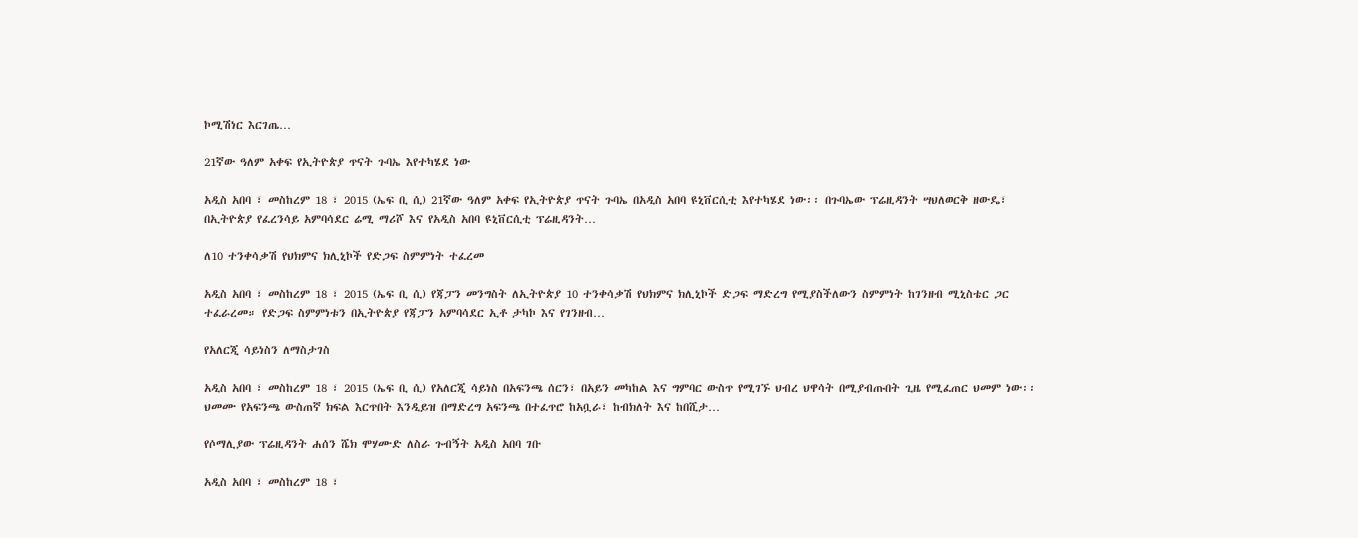ኮሚሽነር እርገጤ…

21ኛው ዓለም አቀፍ የኢትዮጵያ ጥናት ጉባኤ እየተካሄደ ነው

አዲስ አበባ ፣ መስከረም 18 ፣ 2015 (ኤፍ ቢ ሲ) 21ኛው ዓለም አቀፍ የኢትዮጵያ ጥናት ጉባኤ በአዲስ አበባ ዩኒቨርሲቲ እየተካሄደ ነው፡፡ በጉባኤው ፕሬዚዳንት ሣህለወርቅ ዘውዴ፣ በኢትዮጵያ የፈረንሳይ አምባሳደር ሬሚ ማሪሾ እና የአዲስ አበባ ዩኒቨርሲቲ ፕሬዚዳንት…

ለ10 ተንቀሳቃሽ የህክምና ክሊኒኮች የድጋፍ ስምምነት ተፈረመ

አዲስ አበባ ፣ መስከረም 18 ፣ 2015 (ኤፍ ቢ ሲ) የጃፓን መንግስት ለኢትዮጵያ 10 ተንቀሳቃሽ የህክምና ክሊኒኮች ድጋፍ ማድረግ የሚያስችለውን ስምምነት ከገንዘብ ሚኒስቴር ጋር ተፈራረመ። የድጋፍ ስምምነቱን በኢትዮጵያ የጃፓን አምባሳደር ኢቶ ታካኮ እና የገንዘብ…

የአለርጂ ሳይነስን ለማስታገስ

አዲስ አበባ ፣ መስከረም 18 ፣ 2015 (ኤፍ ቢ ሲ) የአለርጂ ሳይነስ በአፍንጫ ሰርን፣ በአይን መካከል እና ግምባር ውስጥ የሚገኙ ህብረ ህዋሳት በሚያብጡበት ጊዜ የሚፈጠር ህመም ነው፡፡ ህመሙ የአፍንጫ ውስጠኛ ክፍል እርጥበት እንዲይዝ በማድረግ አፍንጫ በተፈጥሮ ከአቧራ፣ ከብክለት እና ከበሺታ…

የሶማሊያው ፕሬዚዳንት ሐሰን ሼክ ሞሃሙድ ለስራ ጉብኝት አዲስ አበባ ገቡ

አዲስ አበባ ፣ መስከረም 18 ፣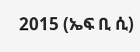2015 (ኤፍ ቢ ሲ)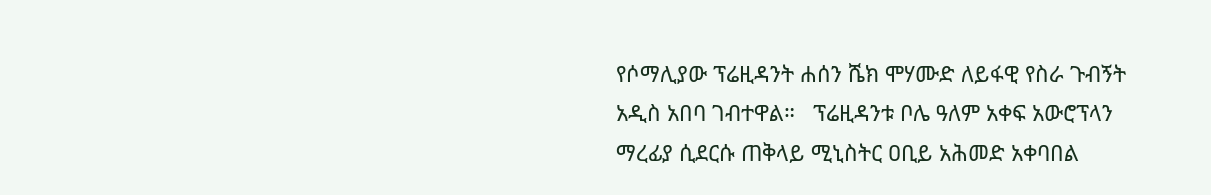የሶማሊያው ፕሬዚዳንት ሐሰን ሼክ ሞሃሙድ ለይፋዊ የስራ ጉብኝት አዲስ አበባ ገብተዋል።   ፕሬዚዳንቱ ቦሌ ዓለም አቀፍ አውሮፕላን ማረፊያ ሲደርሱ ጠቅላይ ሚኒስትር ዐቢይ አሕመድ አቀባበል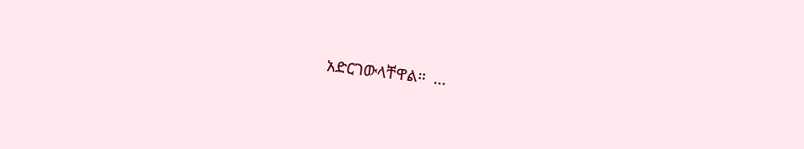አድርገውላቸዋል።  …